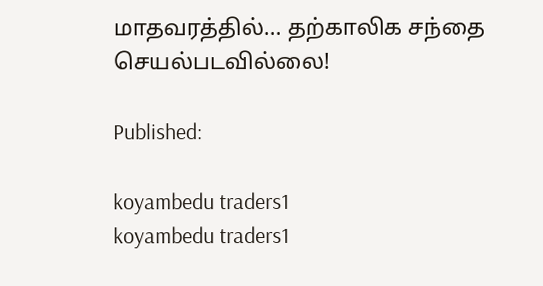மாதவரத்தில்… தற்காலிக சந்தை செயல்படவில்லை!

Published:

koyambedu traders1
koyambedu traders1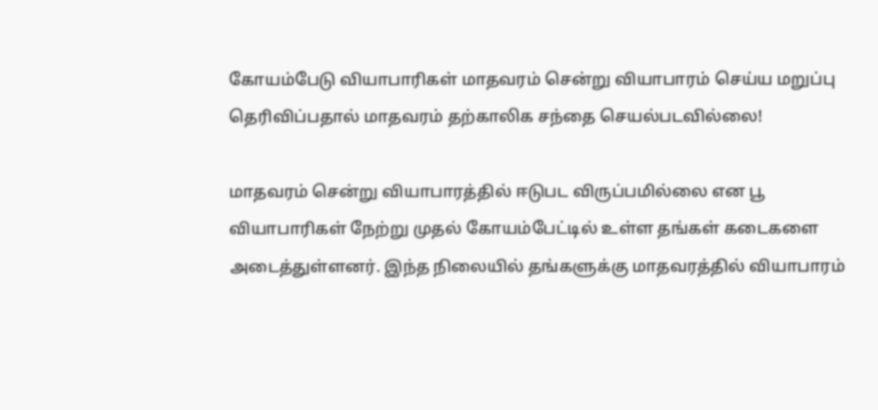கோயம்பேடு வியாபாரிகள் மாதவரம் சென்று வியாபாரம் செய்ய மறுப்பு தெரிவிப்பதால் மாதவரம் தற்காலிக சந்தை செயல்படவில்லை!

மாதவரம் சென்று வியாபாரத்தில் ஈடுபட விருப்பமில்லை என பூ வியாபாரிகள் நேற்று முதல் கோயம்பேட்டில் உள்ள தங்கள் கடைகளை அடைத்துள்ளனர். இந்த நிலையில் தங்களுக்கு மாதவரத்தில் வியாபாரம்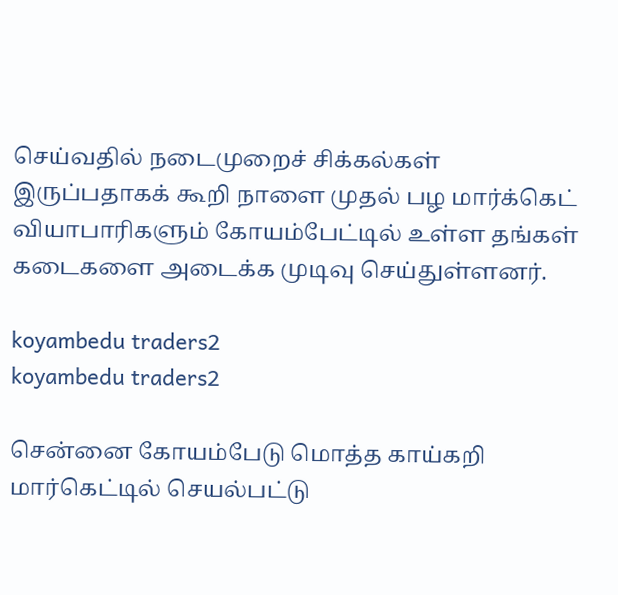செய்வதில் நடைமுறைச் சிக்கல்கள் இருப்பதாகக் கூறி நாளை முதல் பழ மார்க்கெட் வியாபாரிகளும் கோயம்பேட்டில் உள்ள தங்கள் கடைகளை அடைக்க முடிவு செய்துள்ளனர்.

koyambedu traders2
koyambedu traders2

சென்னை கோயம்பேடு மொத்த காய்கறி மார்கெட்டில் செயல்பட்டு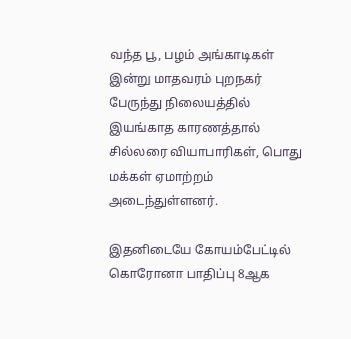வந்த பூ, பழம் அங்காடிகள் இன்று மாதவரம் புறநகர் பேருந்து நிலையத்தில் இயங்காத காரணத்தால் சில்லரை வியாபாரிகள், பொது மக்கள் ஏமாற்றம் அடைந்துள்ளனர்.

இதனிடையே கோயம்பேட்டில் கொரோனா பாதிப்பு 8ஆக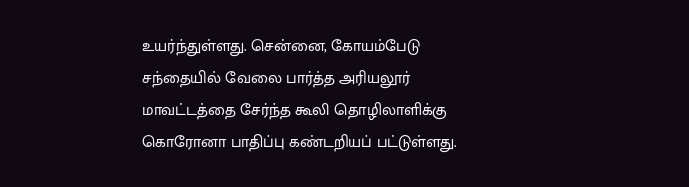உயர்ந்துள்ளது. சென்னை, கோயம்பேடு சந்தையில் வேலை பார்த்த அரியலூர் மாவட்டத்தை சேர்ந்த கூலி தொழிலாளிக்கு கொரோனா பாதிப்பு கண்டறியப் பட்டுள்ளது.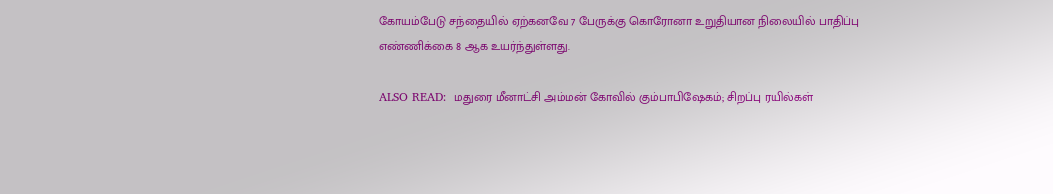கோயம்பேடு சந்தையில் ஏற்கனவே 7 பேருக்கு கொரோனா உறுதியான நிலையில் பாதிப்பு எண்ணிக்கை 8 ஆக உயர்ந்துள்ளது.

ALSO READ:  மதுரை மீனாட்சி அம்மன் கோவில் கும்பாபிஷேகம்; சிறப்பு ரயில்கள்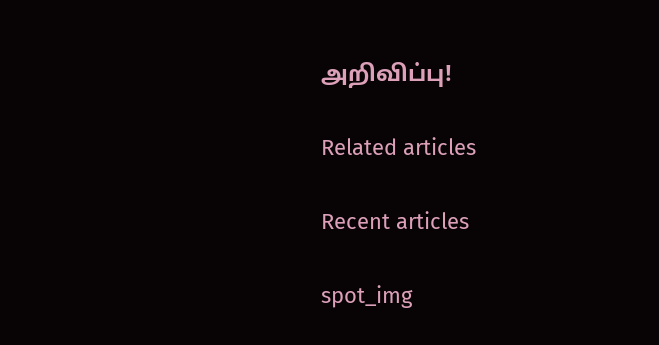அறிவிப்பு!

Related articles

Recent articles

spot_img